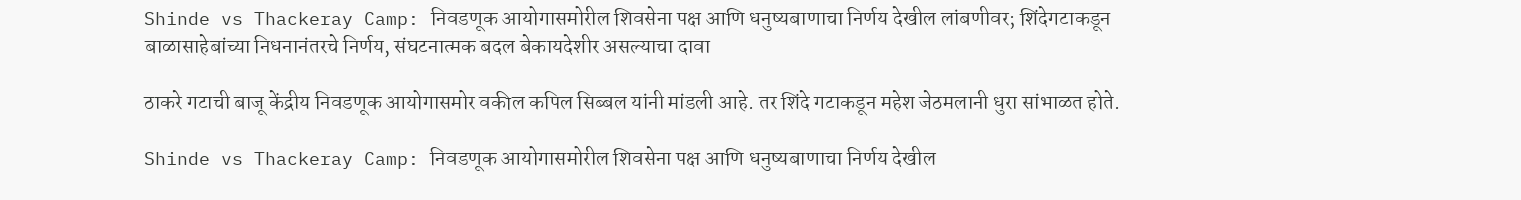Shinde vs Thackeray Camp: निवडणूक आयोगासमोरील शिवसेना पक्ष आणि धनुष्यबाणाचा निर्णय देखील लांबणीवर; शिंदेगटाकडून बाळासाहेबांच्या निधनानंतरचे निर्णय, संघटनात्मक बदल बेकायदेशीर असल्याचा दावा

ठाकरे गटाची बाजू केंद्रीय निवडणूक आयोगासमोर वकील कपिल सिब्बल यांनी मांडली आहे. तर शिंदे गटाकडून महेश जेठमलानी धुरा सांभाळत होते.

Shinde vs Thackeray Camp: निवडणूक आयोगासमोरील शिवसेना पक्ष आणि धनुष्यबाणाचा निर्णय देखील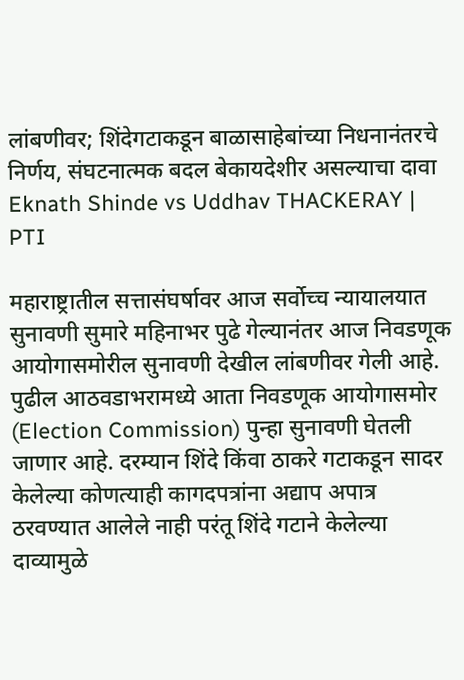लांबणीवर; शिंदेगटाकडून बाळासाहेबांच्या निधनानंतरचे निर्णय, संघटनात्मक बदल बेकायदेशीर असल्याचा दावा
Eknath Shinde vs Uddhav THACKERAY | PTI

महाराष्ट्रातील सत्तासंघर्षावर आज सर्वोच्च न्यायालयात सुनावणी सुमारे महिनाभर पुढे गेल्यानंतर आज निवडणूक आयोगासमोरील सुनावणी देखील लांबणीवर गेली आहे. पुढील आठवडाभरामध्ये आता निवडणूक आयोगासमोर (Election Commission) पुन्हा सुनावणी घेतली जाणार आहे. दरम्यान शिंदे किंवा ठाकरे गटाकडून सादर केलेल्या कोणत्याही कागदपत्रांना अद्याप अपात्र ठरवण्यात आलेले नाही परंतू शिंदे गटाने केलेल्या दाव्यामुळे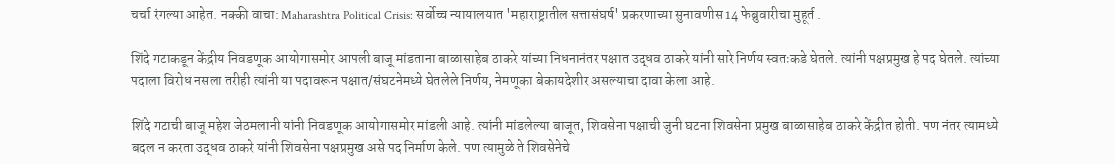चर्चा रंगल्या आहेत. नक्की वाचा: Maharashtra Political Crisis: सर्वोच्च न्यायालयात 'महाराष्ट्रातील सत्तासंघर्ष' प्रकरणाच्या सुनावणीस 14 फेब्रुवारीचा मुहूर्त .

शिंदे गटाकडून केंद्रीय निवडणूक आयोगासमोर आपली बाजू मांडताना बाळासाहेब ठाकरे यांच्या निधनानंतर पक्षात उद्धव ठाकरे यांनी सारे निर्णय स्वतःकडे घेतले. त्यांनी पक्षप्रमुख हे पद घेतले. त्यांच्या पदाला विरोध नसला तरीही त्यांनी या पदावरून पक्षात/संघटनेमध्ये घेतलेले निर्णय, नेमणूका बेकायदेशीर असल्याचा दावा केला आहे.

शिंदे गटाची बाजू महेश जेठमलानी यांनी निवडणूक आयोगासमोर मांडली आहे. त्यांनी मांडलेल्या बाजूत, शिवसेना पक्षाची जुनी घटना शिवसेना प्रमुख बाळासाहेब ठाकरे केंद्रीत होती. पण नंतर त्यामध्ये बदल न करता उद्धव ठाकरे यांनी शिवसेना पक्षप्रमुख असे पद निर्माण केले. पण त्यामुळे ते शिवसेनेचे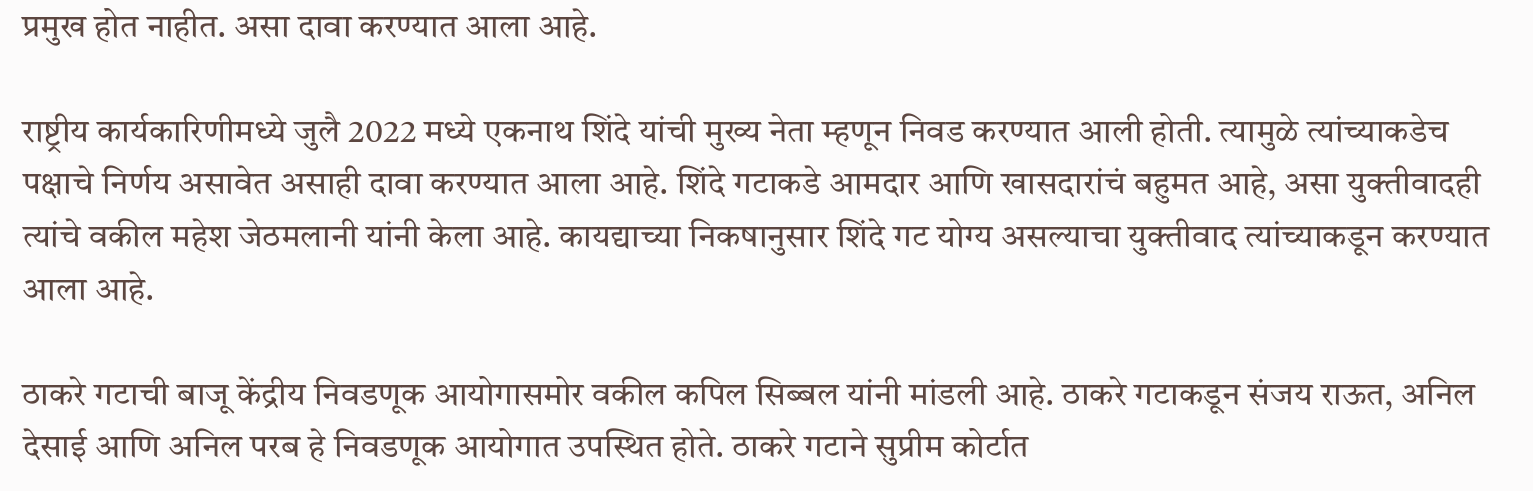प्रमुख होत नाहीत. असा दावा करण्यात आला आहे.

राष्ट्रीय कार्यकारिणीमध्ये जुलै 2022 मध्ये एकनाथ शिंदे यांची मुख्य नेता म्हणून निवड करण्यात आली होती. त्यामुळे त्यांच्याकडेच पक्षाचे निर्णय असावेत असाही दावा करण्यात आला आहे. शिंदे गटाकडे आमदार आणि खासदारांचं बहुमत आहे, असा युक्तीवादही त्यांचे वकील महेश जेठमलानी यांनी केला आहे. कायद्याच्या निकषानुसार शिंदे गट योग्य असल्याचा युक्तीवाद त्यांच्याकडून करण्यात आला आहे.

ठाकरे गटाची बाजू केंद्रीय निवडणूक आयोगासमोर वकील कपिल सिब्बल यांनी मांडली आहे. ठाकरे गटाकडून संजय राऊत, अनिल देसाई आणि अनिल परब हे निवडणूक आयोगात उपस्थित होते. ठाकरे गटाने सुप्रीम कोर्टात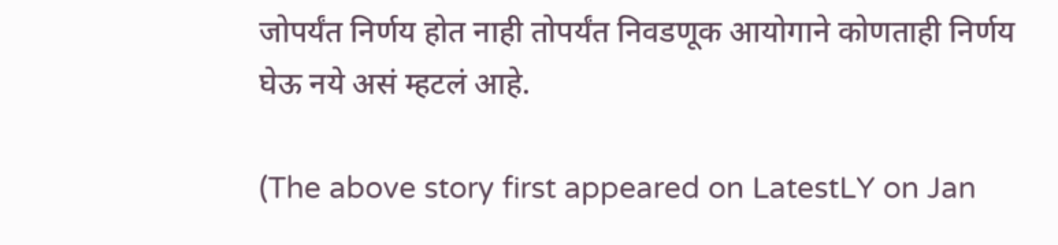जोपर्यंत निर्णय होत नाही तोपर्यंत निवडणूक आयोगाने कोणताही निर्णय घेऊ नये असं म्हटलं आहे.

(The above story first appeared on LatestLY on Jan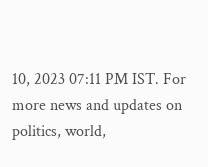10, 2023 07:11 PM IST. For more news and updates on politics, world,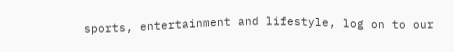sports, entertainment and lifestyle, log on to our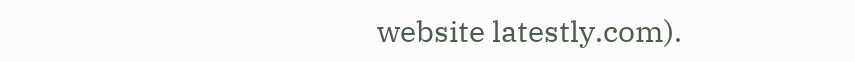website latestly.com).